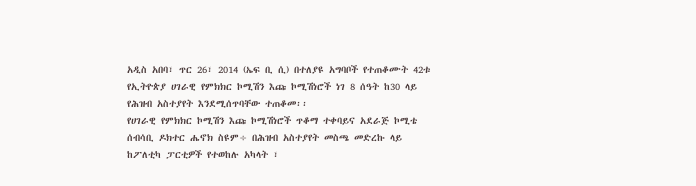አዲስ አበባ፣ ጥር 26፣ 2014 (ኤፍ ቢ ሲ) በተለያዩ አግባቦች የተጠቆሙት 42ቱ የኢትዮጵያ ሀገራዊ የምክክር ኮሚሽን እጩ ኮሚሽነሮች ነገ 8 ሰዓት ከ30 ላይ የሕዝብ አስተያየት እንደሚሰጥባቸው ተጠቆመ፡፡
የሀገራዊ የምክክር ኮሚሽን እጩ ኮሚሽነሮች ጥቆማ ተቀባይና አደራጅ ኮሚቴ ሰብሳቢ ዶክተር ሔኖክ ስዩም÷ በሕዝብ አስተያየት መስጫ መድረኩ ላይ ከፖለቲካ ፓርቲዎች የተወከሉ አካላት ፣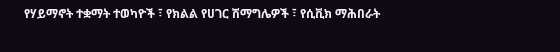የሃይማኖት ተቋማት ተወካዮች ፣ የክልል የሀገር ሽማግሌዎች ፣ የሲቪክ ማሕበራት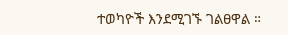ተወካዮች እንደሚገኙ ገልፀዋል ።